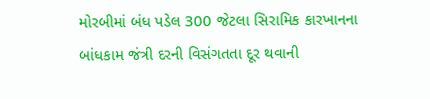મોરબીમાં બંધ પડેલ 300 જેટલા સિરામિક કારખાનના બાંધકામ જંત્રી દરની વિસંગતતા દૂર થવાની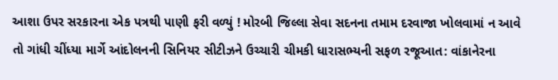આશા ઉપર સરકારના એક પત્રથી પાણી ફરી વળ્યું ! મોરબી જિલ્લા સેવા સદનના તમામ દરવાજા ખોલવામાં ન આવે તો ગાંધી ચીંધ્યા માર્ગે આંદોલનની સિનિયર સીટીઝને ઉચ્ચારી ચીમકી ધારાસભ્યની સફળ રજૂઆત: વાંકાનેરના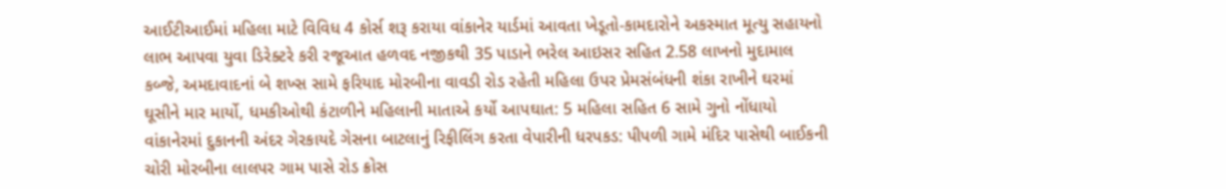આઈટીઆઈમાં મહિલા માટે વિવિધ 4 કોર્સ શરૂ કરાયા વાંકાનેર યાર્ડમાં આવતા ખેડૂતો-કામદારોને અકસ્માત મૂત્યુ સહાયનો લાભ આપવા યુવા ડિરેક્ટરે કરી રજૂઆત હળવદ નજીકથી 35 પાડાને ભરેલ આઇસર સહિત 2.58 લાખનો મુદામાલ કબ્જે, અમદાવાદનાં બે શખ્સ સામે ફરિયાદ મોરબીના વાવડી રોડ રહેતી મહિલા ઉપર પ્રેમસંબંધની શંકા રાખીને ઘરમાં ઘૂસીને માર માર્યો, ધમકીઓથી કંટાળીને મહિલાની માતાએ કર્યો આપઘાત: 5 મહિલા સહિત 6 સામે ગુનો નોંધાયો વાંકાનેરમાં દુકાનની અંદર ગેરકાયદે ગેસના બાટલાનું રિફીલિંગ કરતા વેપારીની ધરપકડ: પીપળી ગામે મંદિર પાસેથી બાઈકની ચોરી મોરબીના લાલપર ગામ પાસે રોડ ક્રોસ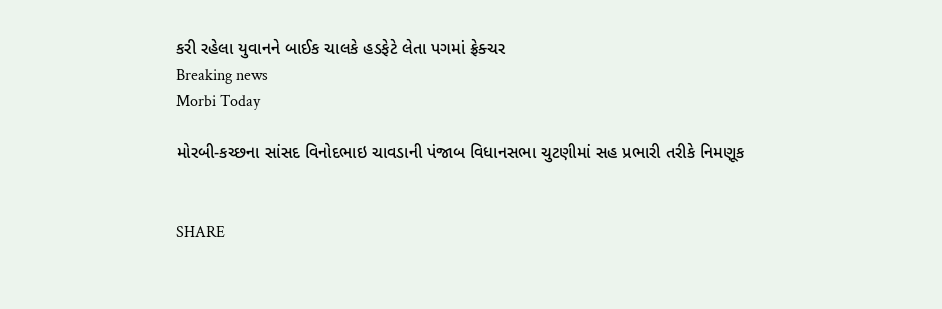કરી રહેલા યુવાનને બાઈક ચાલકે હડફેટે લેતા પગમાં ફ્રેક્ચર
Breaking news
Morbi Today

મોરબી-કચ્છના સાંસદ વિનોદભાઇ ચાવડાની પંજાબ વિધાનસભા ચુટણીમાં સહ પ્રભારી તરીકે નિમણૂક


SHARE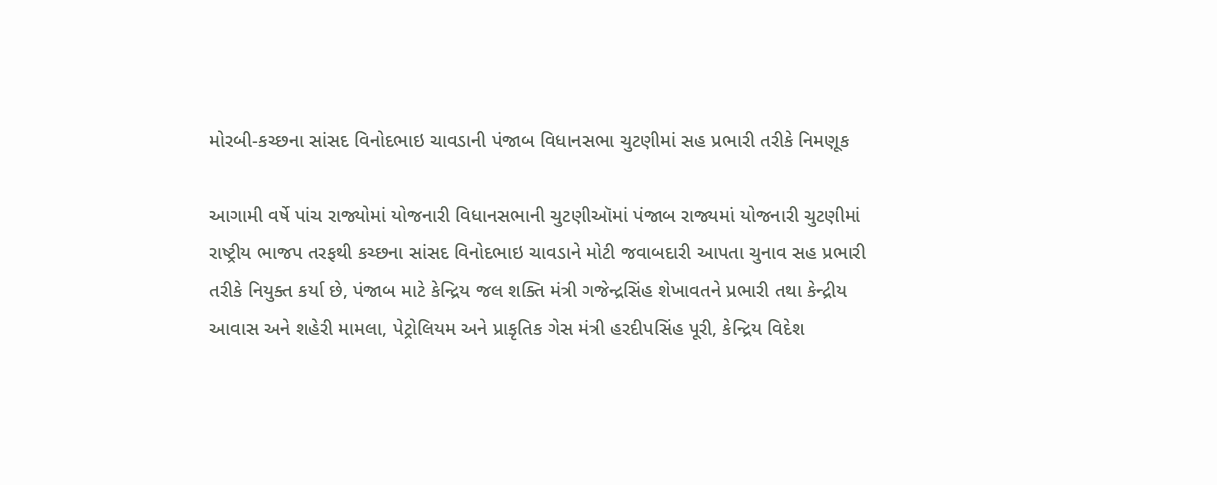મોરબી-કચ્છના સાંસદ વિનોદભાઇ ચાવડાની પંજાબ વિધાનસભા ચુટણીમાં સહ પ્રભારી તરીકે નિમણૂક

આગામી વર્ષે પાંચ રાજ્યોમાં યોજનારી વિધાનસભાની ચુટણીઑમાં પંજાબ રાજ્યમાં યોજનારી ચુટણીમાં રાષ્ટ્રીય ભાજપ તરફથી કચ્છના સાંસદ વિનોદભાઇ ચાવડાને મોટી જવાબદારી આપતા ચુનાવ સહ પ્રભારી તરીકે નિયુક્ત કર્યા છે, પંજાબ માટે કેન્દ્રિય જલ શક્તિ મંત્રી ગજેન્દ્રસિંહ શેખાવતને પ્રભારી તથા કેન્દ્રીય આવાસ અને શહેરી મામલા, પેટ્રોલિયમ અને પ્રાકૃતિક ગેસ મંત્રી હરદીપસિંહ પૂરી, કેન્દ્રિય વિદેશ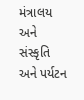મંત્રાલય અને સંસ્કૃતિ અને પર્યટન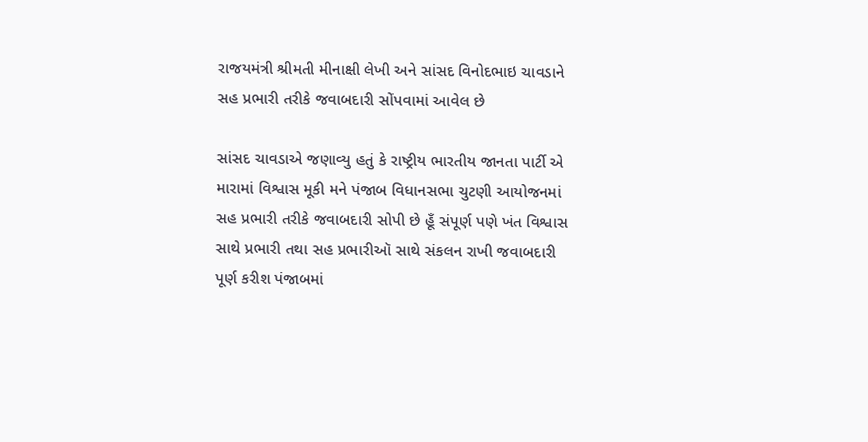રાજયમંત્રી શ્રીમતી મીનાક્ષી લેખી અને સાંસદ વિનોદભાઇ ચાવડાને સહ પ્રભારી તરીકે જવાબદારી સોંપવામાં આવેલ છે

સાંસદ ચાવડાએ જણાવ્યુ હતું કે રાષ્ટ્રીય ભારતીય જાનતા પાર્ટી એ મારામાં વિશ્વાસ મૂકી મને પંજાબ વિધાનસભા ચુટણી આયોજનમાં સહ પ્રભારી તરીકે જવાબદારી સોપી છે હૂઁ સંપૂર્ણ પણે ખંત વિશ્વાસ સાથે પ્રભારી તથા સહ પ્રભારીઑ સાથે સંકલન રાખી જવાબદારી પૂર્ણ કરીશ પંજાબમાં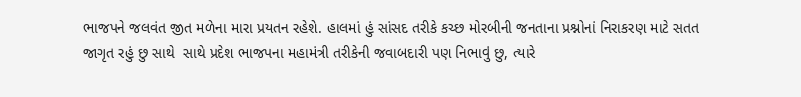ભાજપને જલવંત જીત મળેના મારા પ્રયતન રહેશે. હાલમાં હું સાંસદ તરીકે કચ્છ મોરબીની જનતાના પ્રશ્નોનાં નિરાકરણ માટે સતત જાગૃત રહું છુ સાથે  સાથે પ્રદેશ ભાજપના મહામંત્રી તરીકેની જવાબદારી પણ નિભાવું છુ, ત્યારે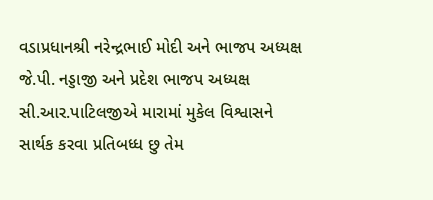વડાપ્રધાનશ્રી નરેન્દ્રભાઈ મોદી અને ભાજપ અધ્યક્ષ જે.પી. નડ્ડાજી અને પ્રદેશ ભાજપ અધ્યક્ષ સી.આર.પાટિલજીએ મારામાં મુકેલ વિશ્વાસને સાર્થક કરવા પ્રતિબધ્ધ છુ તેમ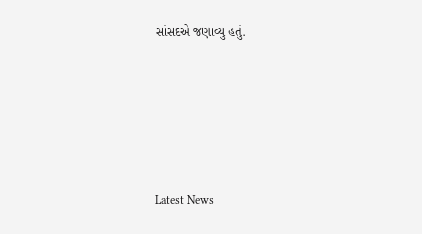સાંસદએ જણાવ્યુ હતું.






Latest News